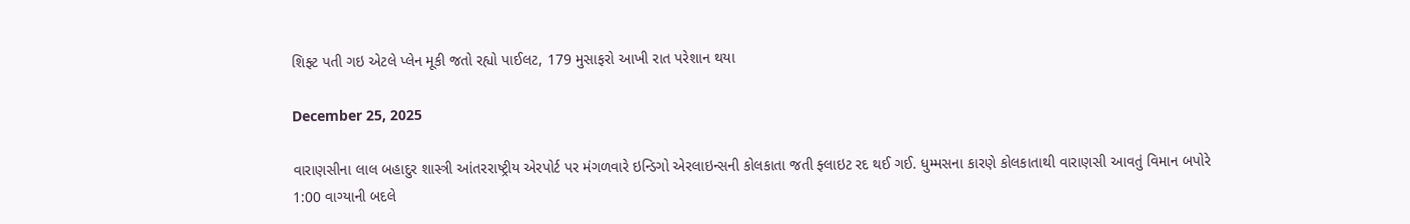શિફ્ટ પતી ગઇ એટલે પ્લેન મૂકી જતો રહ્યો પાઈલટ, 179 મુસાફરો આખી રાત પરેશાન થયા

December 25, 2025

વારાણસીના લાલ બહાદુર શાસ્ત્રી આંતરરાષ્ટ્રીય એરપોર્ટ પર મંગળવારે ઇન્ડિગો એરલાઇન્સની કોલકાતા જતી ફ્લાઇટ રદ થઈ ગઈ. ધુમ્મસના કારણે કોલકાતાથી વારાણસી આવતું વિમાન બપોરે 1:00 વાગ્યાની બદલે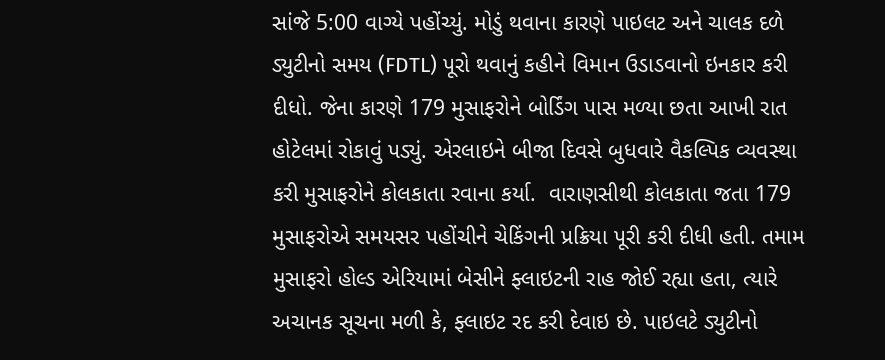સાંજે 5:00 વાગ્યે પહોંચ્યું. મોડું થવાના કારણે પાઇલટ અને ચાલક દળે ડ્યુટીનો સમય (FDTL) પૂરો થવાનું કહીને વિમાન ઉડાડવાનો ઇનકાર કરી દીધો. જેના કારણે 179 મુસાફરોને બોર્ડિંગ પાસ મળ્યા છતા આખી રાત હોટેલમાં રોકાવું પડ્યું. એરલાઇને બીજા દિવસે બુધવારે વૈકલ્પિક વ્યવસ્થા કરી મુસાફરોને કોલકાતા રવાના કર્યા.  વારાણસીથી કોલકાતા જતા 179 મુસાફરોએ સમયસર પહોંચીને ચેકિંગની પ્રક્રિયા પૂરી કરી દીધી હતી. તમામ મુસાફરો હોલ્ડ એરિયામાં બેસીને ફ્લાઇટની રાહ જોઈ રહ્યા હતા, ત્યારે અચાનક સૂચના મળી કે, ફ્લાઇટ રદ કરી દેવાઇ છે. પાઇલટે ડ્યુટીનો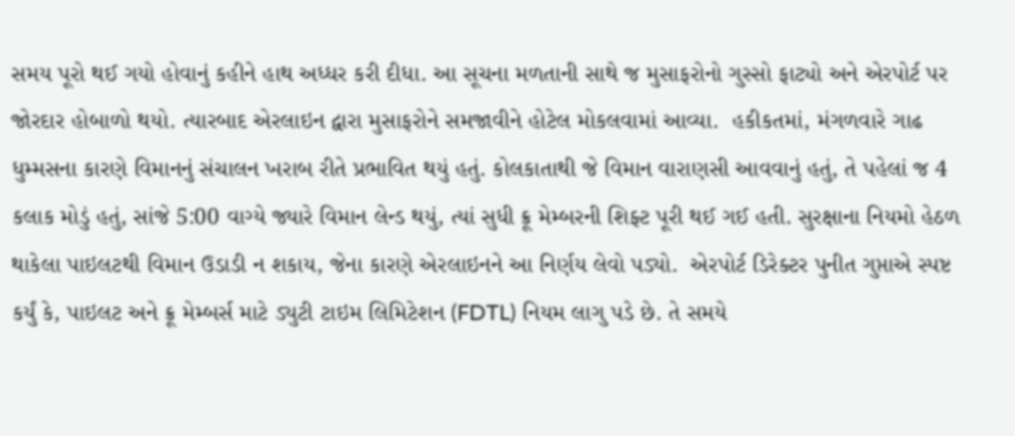સમય પૂરો થઈ ગયો હોવાનું કહીને હાથ અધ્ધર કરી દીધા. આ સૂચના મળતાની સાથે જ મુસાફરોનો ગુસ્સો ફાટ્યો અને એરપોર્ટ પર જોરદાર હોબાળો થયો. ત્યારબાદ એરલાઇન દ્વારા મુસાફરોને સમજાવીને હોટેલ મોકલવામાં આવ્યા.  હકીકતમાં, મંગળવારે ગાઢ ધુમ્મસના કારણે વિમાનનું સંચાલન ખરાબ રીતે પ્રભાવિત થયું હતું. કોલકાતાથી જે વિમાન વારાણસી આવવાનું હતું, તે પહેલાં જ 4 કલાક મોડું હતું, સાંજે 5:00 વાગ્યે જ્યારે વિમાન લેન્ડ થયું, ત્યાં સુધી ક્રૂ મેમ્બરની શિફ્ટ પૂરી થઈ ગઈ હતી. સુરક્ષાના નિયમો હેઠળ થાકેલા પાઇલટથી વિમાન ઉડાડી ન શકાય, જેના કારણે એરલાઇનને આ નિર્ણય લેવો પડ્યો.  એરપોર્ટ ડિરેક્ટર પુનીત ગુપ્તાએ સ્પષ્ટ કર્યું કે, પાઇલટ અને ક્રૂ મેમ્બર્સ માટે ડ્યુટી ટાઇમ લિમિટેશન (FDTL) નિયમ લાગુ પડે છે. તે સમયે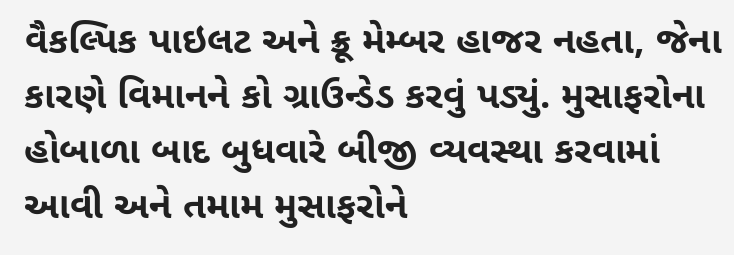વૈકલ્પિક પાઇલટ અને ક્રૂ મેમ્બર હાજર નહતા, જેના કારણે વિમાનને કો ગ્રાઉન્ડેડ કરવું પડ્યું. મુસાફરોના હોબાળા બાદ બુધવારે બીજી વ્યવસ્થા કરવામાં આવી અને તમામ મુસાફરોને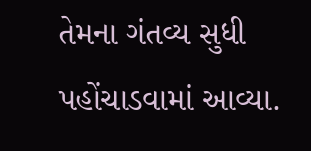તેમના ગંતવ્ય સુધી પહોંચાડવામાં આવ્યા.